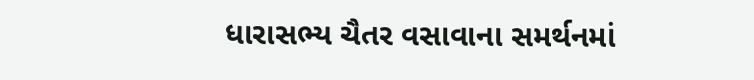ધારાસભ્ય ચૈતર વસાવાના સમર્થનમાં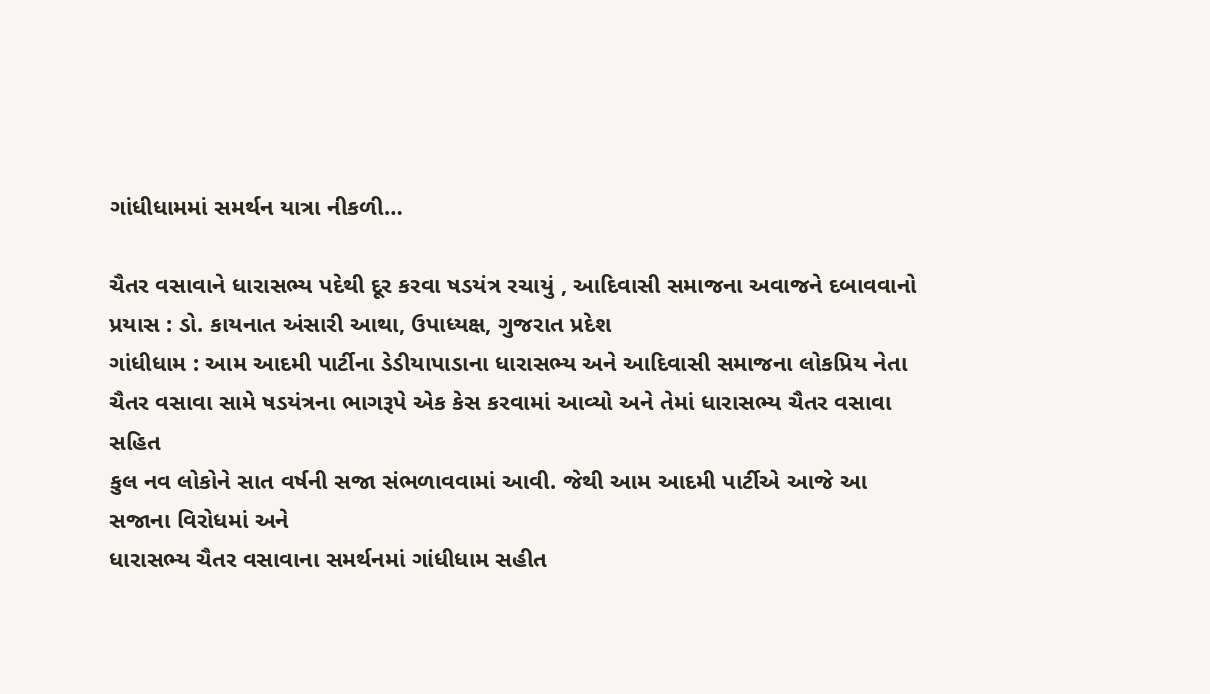ગાંધીધામમાં સમર્થન યાત્રા નીકળી…

ચૈતર વસાવાને ધારાસભ્ય પદેથી દૂર કરવા ષડયંત્ર રચાયું , આદિવાસી સમાજના અવાજને દબાવવાનો પ્રયાસ : ડો. કાયનાત અંસારી આથા, ઉપાધ્યક્ષ, ગુજરાત પ્રદેશ
ગાંધીધામ : આમ આદમી પાર્ટીના ડેડીયાપાડાના ધારાસભ્ય અને આદિવાસી સમાજના લોકપ્રિય નેતા
ચૈતર વસાવા સામે ષડયંત્રના ભાગરૂપે એક કેસ કરવામાં આવ્યો અને તેમાં ધારાસભ્ય ચૈતર વસાવા સહિત
કુલ નવ લોકોને સાત વર્ષની સજા સંભળાવવામાં આવી. જેથી આમ આદમી પાર્ટીએ આજે આ સજાના વિરોધમાં અને
ધારાસભ્ય ચૈતર વસાવાના સમર્થનમાં ગાંધીધામ સહીત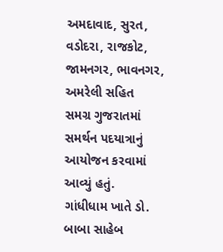અમદાવાદ, સુરત, વડોદરા, રાજકોટ, જામનગર, ભાવનગર, અમરેલી સહિત
સમગ્ર ગુજરાતમાં સમર્થન પદયાત્રાનું આયોજન કરવામાં આવ્યું હતું.
ગાંધીધામ ખાતે ડો. બાબા સાહેબ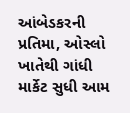આંબેડકરની પ્રતિમા, ઓસ્લો ખાતેથી ગાંધી માર્કેટ સુધી આમ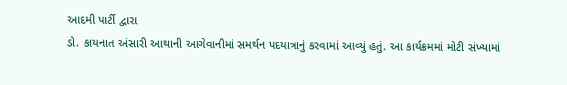આદમી પાર્ટી દ્વારા
ડો. કાયનાત અંસારી આથાની આગેવાનીમાં સમર્થન પદયાત્રાનું કરવામાં આવ્યું હતું. આ કાર્યક્રમમાં મોટી સંખ્યામાં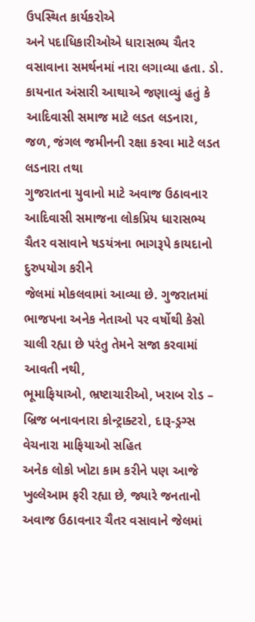ઉપસ્થિત કાર્યકરોએ
અને પદાધિકારીઓએ ધારાસભ્ય ચૈતર વસાવાના સમર્થનમાં નારા લગાવ્યા હતા. ડો. કાયનાત અંસારી આથાએ જણાવ્યું હતું કે
આદિવાસી સમાજ માટે લડત લડનારા, જળ, જંગલ જમીનની રક્ષા કરવા માટે લડત લડનારા તથા
ગુજરાતના યુવાનો માટે અવાજ ઉઠાવનાર આદિવાસી સમાજના લોકપ્રિય ધારાસભ્ય ચૈતર વસાવાને ષડયંત્રના ભાગરૂપે કાયદાનો દુરુપયોગ કરીને
જેલમાં મોકલવામાં આવ્યા છે. ગુજરાતમાં ભાજપના અનેક નેતાઓ પર વર્ષોથી કેસો ચાલી રહ્યા છે પરંતુ તેમને સજા કરવામાં આવતી નથી,
ભૂમાફિયાઓ, ભ્રષ્ટાચારીઓ, ખરાબ રોડ – બ્રિજ બનાવનારા કોન્ટ્રાક્ટરો, દારૂ-ડ્રગ્સ વેચનારા માફિયાઓ સહિત
અનેક લોકો ખોટા કામ કરીને પણ આજે ખુલ્લેઆમ ફરી રહ્યા છે, જ્યારે જનતાનો અવાજ ઉઠાવનાર ચૈતર વસાવાને જેલમાં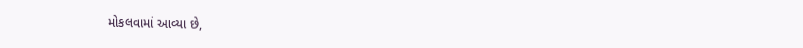મોકલવામાં આવ્યા છે,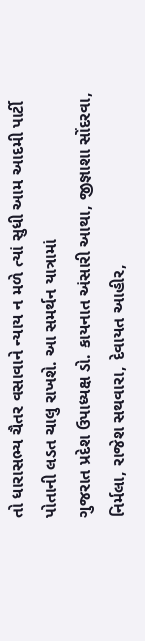તો ધારાસભ્ય ચૈતર વસાવાને ન્યાય ન મળે ત્યાં સુધી આમ આદમી પાર્ટી પોતાની લડત ચાલુ રાખશે. આ સમર્થન યાત્રામાં
ગુજરાત પ્રદેશ ઉપાધ્યક્ષ ડો. કાયનાત અંસારી આથા, જીજ્ઞાશા સોંદરવા, નિર્મલા, રાજેશ સથવારા, દેવાયત આહીર,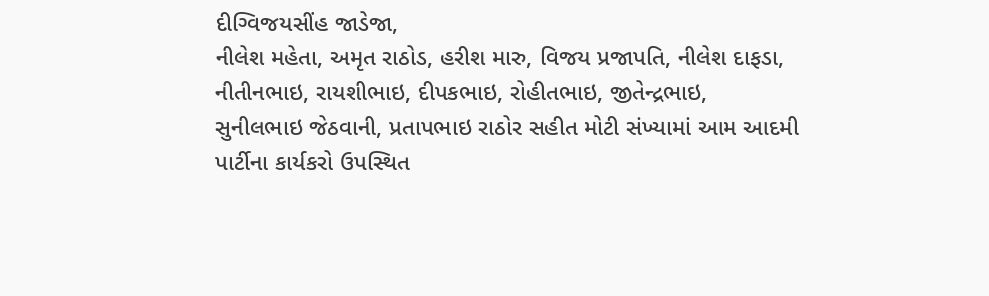દીગ્વિજયસીંહ જાડેજા,
નીલેશ મહેતા, અમૃત રાઠોડ, હરીશ મારુ, વિજય પ્રજાપતિ, નીલેશ દાફડા, નીતીનભાઇ, રાયશીભાઇ, દીપકભાઇ, રોહીતભાઇ, જીતેન્દ્રભાઇ,
સુનીલભાઇ જેઠવાની, પ્રતાપભાઇ રાઠોર સહીત મોટી સંખ્યામાં આમ આદમી પાર્ટીના કાર્યકરો ઉપસ્થિત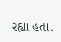રહ્યા હતા.